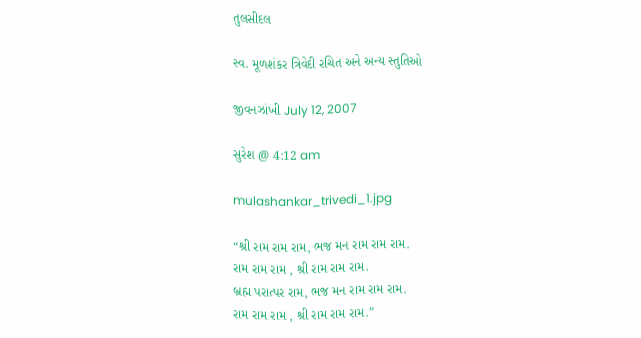તુલસીદલ

સ્વ. મૂળશંકર ત્રિવેદી રચિત અને અન્ય સ્તુતિઓ

જીવનઝાંખી July 12, 2007

સુરેશ @ 4:12 am

mulashankar_trivedi_1.jpg

“શ્રી રામ રામ રામ, ભજ મન રામ રામ રામ.
રામ રામ રામ , શ્રી રામ રામ રામ.
બ્રહ્મ પરાત્પર રામ, ભજ મન રામ રામ રામ.
રામ રામ રામ , શ્રી રામ રામ રામ.”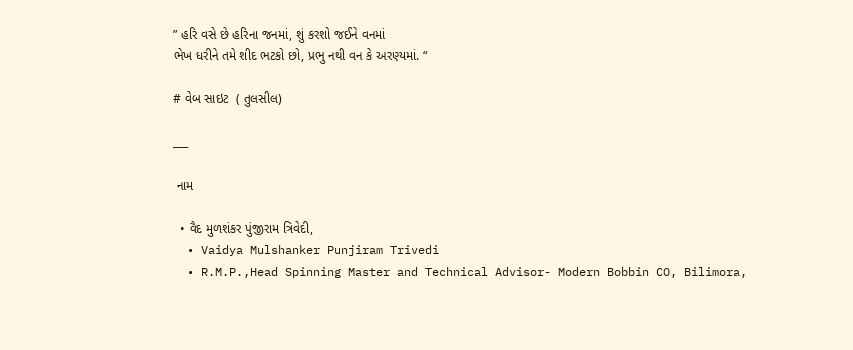” હરિ વસે છે હરિના જનમાં, શું કરશો જઈને વનમાં
ભેખ ધરીને તમે શીદ ભટકો છો, પ્રભુ નથી વન કે અરણ્યમાં. “

# વેબ સાઇટ  ( તુલસીલ)

___

 નામ

  • વૈદ મુળશંકર પુંજીરામ ત્રિવેદી,
  • Vaidya Mulshanker Punjiram Trivedi
  • R.M.P.,Head Spinning Master and Technical Advisor- Modern Bobbin CO, Bilimora,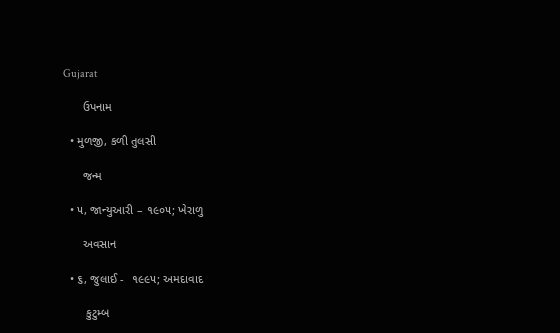Gujarat

      ઉપનામ

  • મુળજી, કળી તુલસી

      જન્મ

  • ૫, જાન્યુઆરી – ૧૯૦૫; ખેરાળુ

      અવસાન

  • ૬, જુલાઈ -  ૧૯૯૫; અમદાવાદ

       કુટુમ્બ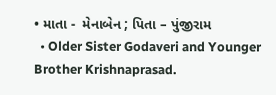• માતા -  મેનાબેન ; પિતા – પુંજીરામ
  • Older Sister Godaveri and Younger Brother Krishnaprasad.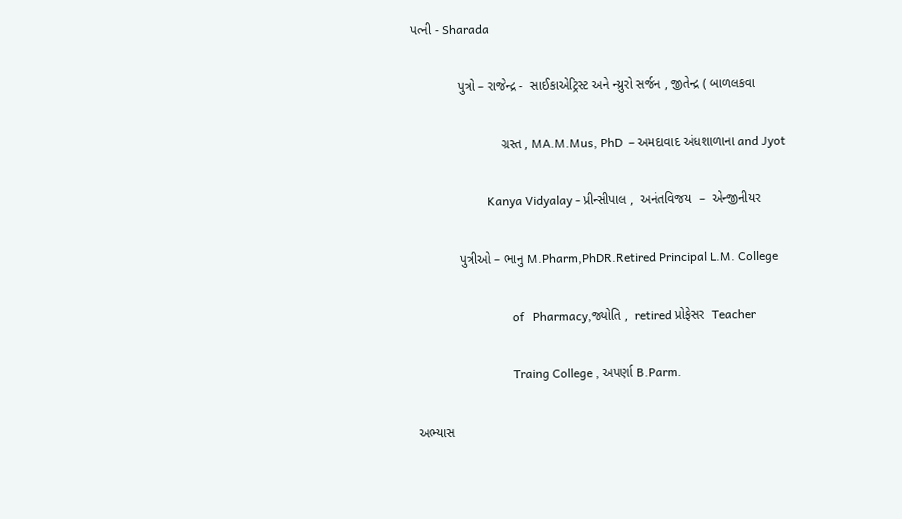પત્ની - Sharada

             પુત્રો – રાજેન્દ્ર -  સાઈકાએટ્રિસ્ટ અને ન્ય્રુરો સર્જન , જીતેન્દ્ર ( બાળલકવા

                         ગ્રસ્ત , MA.M.Mus, PhD  – અમદાવાદ અંધશાળાના and Jyot

                         Kanya Vidyalay - પ્રીન્સીપાલ ,  અનંતવિજય  –  એન્જીનીયર

             પુત્રીઓ – ભાનુ M.Pharm,PhDR.Retired Principal L.M. College

                                 of   Pharmacy,જ્યોતિ ,  retired પ્રોફેસર  Teacher

                                 Traing College , અપર્ણા B.Parm.

 અભ્યાસ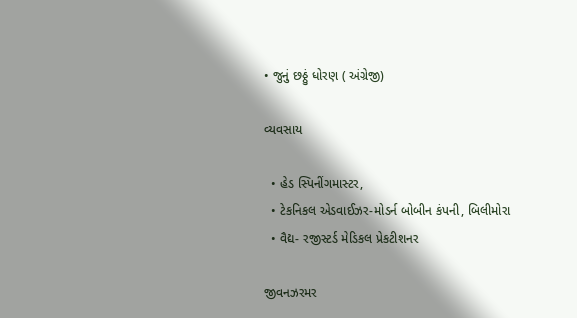• જુનું છઠ્ઠું ધોરણ ( અંગ્રેજી)

વ્યવસાય

  • હેડ સ્પિનીંગમાસ્ટર,
  • ટેકનિકલ એડવાઈઝર-મોડર્ન બોબીન કંપની, બિલીમોરા
  • વૈદ્ય- રજીસ્ટર્ડ મેડિકલ પ્રેકટીશનર

જીવનઝરમર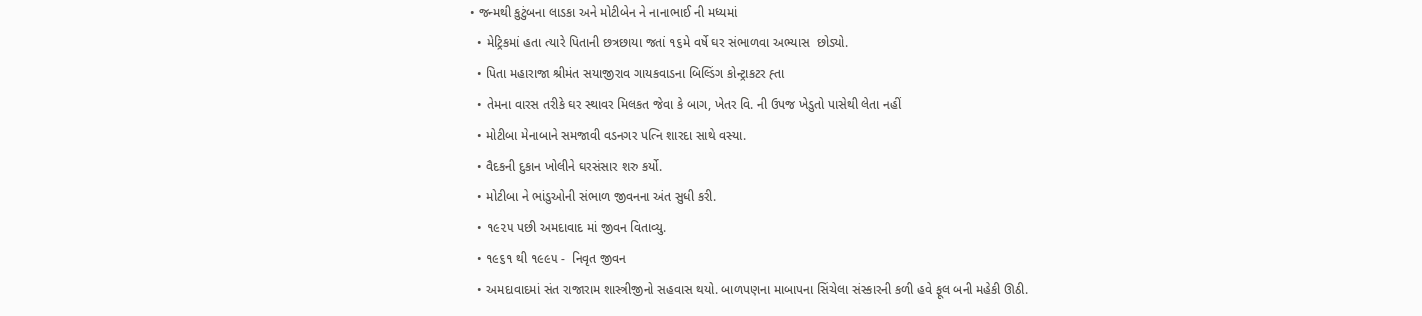• જન્મથી કુટુંબના લાડકા અને મોટીબેન ને નાનાભાઈ ની મધ્યમાં
  • મેટ્રિકમાં હતા ત્યારે પિતાની છત્રછાયા જતાં ૧૬મે વર્ષે ઘર સંભાળવા અભ્યાસ  છોડ્યો.
  • પિતા મહારાજા શ્રીમંત સયાજીરાવ ગાયકવાડના બિલ્ડિંગ કોન્ટ્રાકટર હ્તા
  • તેમના વારસ તરીકે ઘર સ્થાવર મિલકત જેવા કે બાગ, ખેતર વિ. ની ઉપજ ખેડુતો પાસેથી લેતા નહીં
  • મોટીબા મેનાબાને સમજાવી વડનગર પત્નિ શારદા સાથે વસ્યા.
  • વૈદકની દુકાન ખોલીને ઘરસંસાર શરુ કર્યો.
  • મોટીબા ને ભાંડુઓની સંભાળ જીવનના અંત સુધી કરી.
  • ૧૯૨૫ પછી અમદાવાદ માં જીવન વિતાવ્યુ.
  • ૧૯૬૧ થી ૧૯૯૫ -  નિવૃત જીવન
  • અમદાવાદમાં સંત રાજારામ શાસ્ત્રીજીનો સહવાસ થયો. બાળપણના માબાપના સિંચેલા સંસ્કારની કળી હવે ફૂલ બની મહેકી ઊઠી.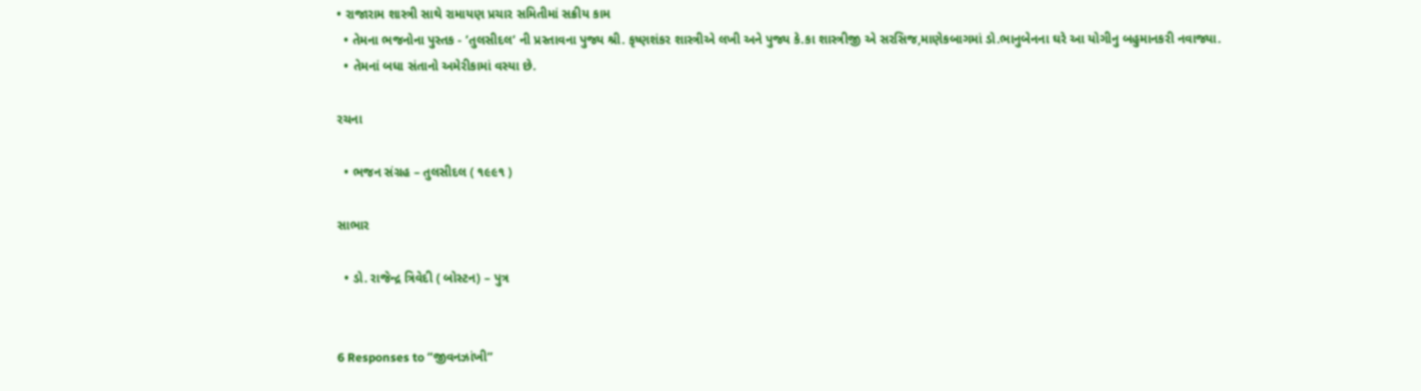• રાજારામ શાસ્ત્રી સાથે રામાયણ પ્રચાર સમિતીમાં સક્રીય કામ
  • તેમના ભજનોના પુસ્તક - ’તુલસીદલ’ ની પ્રસ્તાવના પુજ્ય શ્રી. કૃષ્ણશંકર શાસ્ત્રીએ લખી અને પુજ્ય કે.કા શાસ્ત્રીજી એ સરસિજ,માણેકબાગમાં ડો.ભાનુબેનના ઘરે આ યોગીનુ બહુમાનકરી નવાજ્યા.
  • તેમનાં બધા સંતાનો અમેરીકામાં વસ્યા છે.

રચના

  • ભજન સંગ્રહ – તુલસીદલ ( ૧૯૯૧ )

સાભાર

  • ડો. રાજેન્દ્ર ત્રિવેદી ( બોસ્ટન) – પુત્ર


6 Responses to “જીવનઝાંખી”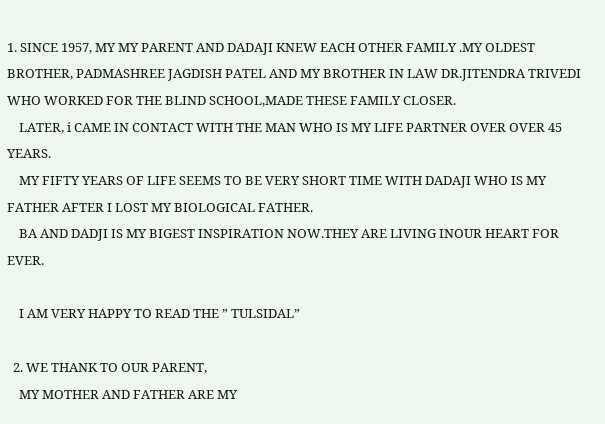1. SINCE 1957, MY MY PARENT AND DADAJI KNEW EACH OTHER FAMILY .MY OLDEST BROTHER, PADMASHREE JAGDISH PATEL AND MY BROTHER IN LAW DR.JITENDRA TRIVEDI WHO WORKED FOR THE BLIND SCHOOL,MADE THESE FAMILY CLOSER.
    LATER, i CAME IN CONTACT WITH THE MAN WHO IS MY LIFE PARTNER OVER OVER 45 YEARS.
    MY FIFTY YEARS OF LIFE SEEMS TO BE VERY SHORT TIME WITH DADAJI WHO IS MY FATHER AFTER I LOST MY BIOLOGICAL FATHER.
    BA AND DADJI IS MY BIGEST INSPIRATION NOW.THEY ARE LIVING INOUR HEART FOR EVER.

    I AM VERY HAPPY TO READ THE ” TULSIDAL”

  2. WE THANK TO OUR PARENT,
    MY MOTHER AND FATHER ARE MY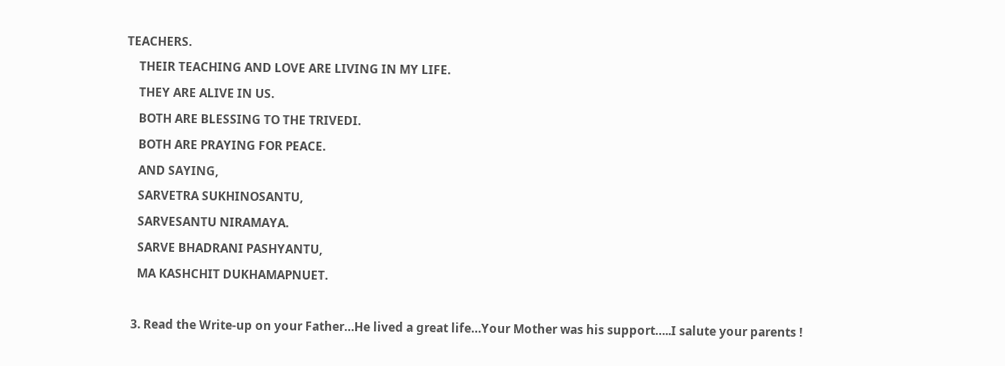TEACHERS.
    THEIR TEACHING AND LOVE ARE LIVING IN MY LIFE.
    THEY ARE ALIVE IN US.
    BOTH ARE BLESSING TO THE TRIVEDI.
    BOTH ARE PRAYING FOR PEACE.
    AND SAYING,
    SARVETRA SUKHINOSANTU,
    SARVESANTU NIRAMAYA.
    SARVE BHADRANI PASHYANTU,
    MA KASHCHIT DUKHAMAPNUET.

  3. Read the Write-up on your Father…He lived a great life…Your Mother was his support…..I salute your parents !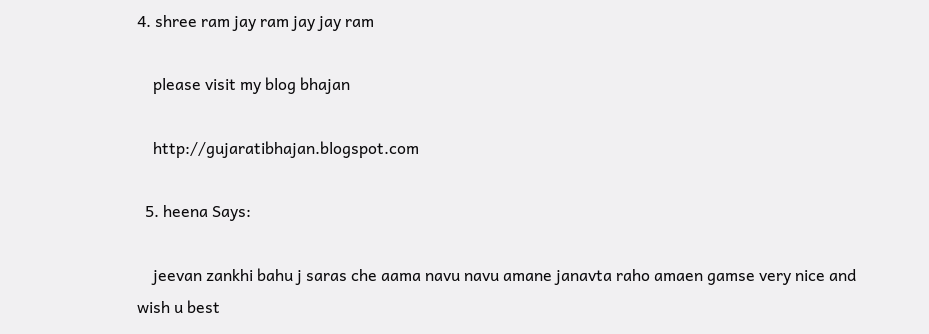4. shree ram jay ram jay jay ram

    please visit my blog bhajan

    http://gujaratibhajan.blogspot.com

  5. heena Says:

    jeevan zankhi bahu j saras che aama navu navu amane janavta raho amaen gamse very nice and wish u best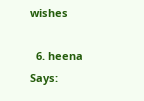wishes

  6. heena Says: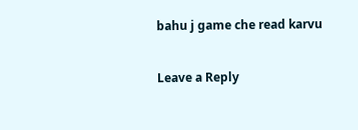bahu j game che read karvu


Leave a Reply